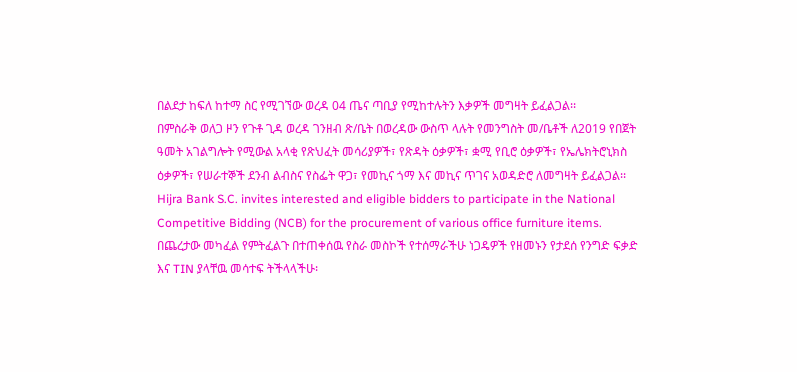በልደታ ከፍለ ከተማ ስር የሚገኘው ወረዳ 04 ጤና ጣቢያ የሚከተሉትን እቃዎች መግዛት ይፈልጋል፡፡
በምስራቅ ወለጋ ዞን የጉቶ ጊዳ ወረዳ ገንዘብ ጽ/ቤት በወረዳው ውስጥ ላሉት የመንግስት መ/ቤቶች ለ2019 የበጀት ዓመት አገልግሎት የሚውል አላቂ የጽህፈት መሳሪያዎች፣ የጽዳት ዕቃዎች፣ ቋሚ የቢሮ ዕቃዎች፣ የኤሌክትሮኒክስ ዕቃዎች፣ የሠራተኞች ደንብ ልብስና የስፌት ዋጋ፣ የመኪና ጎማ እና መኪና ጥገና አወዳድሮ ለመግዛት ይፈልጋል፡፡
Hijra Bank S.C. invites interested and eligible bidders to participate in the National Competitive Bidding (NCB) for the procurement of various office furniture items.
በጨረታው መካፈል የምትፈልጉ በተጠቀሰዉ የስራ መስኮች የተሰማራችሁ ነጋዴዎች የዘመኑን የታደሰ የንግድ ፍቃድ እና TIN ያላቸዉ መሳተፍ ትችላላችሁ፡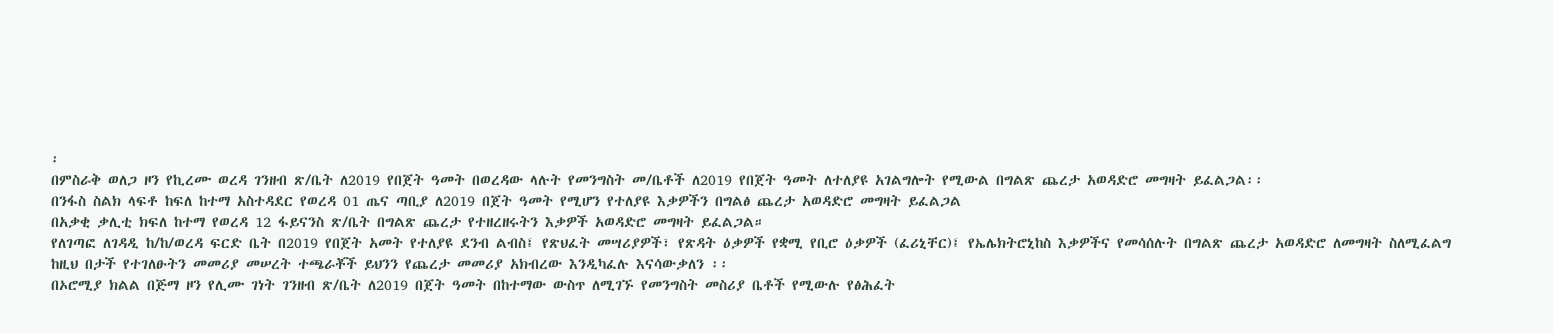፡
በምስራቅ ወለጋ ዞን የኪረሙ ወረዳ ገንዘብ ጽ/ቤት ለ2019 የበጀት ዓመት በወረዳው ላሉት የመንግስት መ/ቤቶች ለ2019 የበጀት ዓመት ለተለያዩ አገልግሎት የሚውል በግልጽ ጨረታ አወዳድሮ መግዛት ይፈልጋል፡፡
በንፋስ ስልክ ላፍቶ ከፍለ ከተማ አስተዳደር የወረዳ 01 ጤና ጣቢያ ለ2019 በጀት ዓመት የሚሆን የተለያዩ እቃዎችን በግልፅ ጨረታ አወዳድሮ መግዛት ይፈልጋል
በአቃቂ ቃሊቲ ክፍለ ከተማ የወረዳ 12 ፋይናንስ ጽ/ቤት በግልጽ ጨረታ የተዘረዘሩትን እቃዎች አወዳድሮ መግዛት ይፈልጋል።
የለገጣፎ ለገዳዲ ከ/ከ/ወረዳ ፍርድ ቤት በ2019 የበጀት አመት የተለያዩ ደንብ ልብስ፤ የጽህፈት መሣሪያዎች፣ የጽዳት ዕቃዎች የቋሚ የቢሮ ዕቃዎች (ፈሪኒቸር)፤ የኤሌክትሮኒከስ እቃዎችና የመሳሰሉት በግልጽ ጨረታ አወዳድሮ ለመግዛት ስለሚፈልግ ከዚህ በታች የተገለፁትን መመሪያ መሠረት ተጫራቾች ይህንን የጨረታ መመሪያ አክብረው እንዲካፈሉ እናሳውቃለን ፡፡
በኦሮሚያ ክልል በጅማ ዞን የሊሙ ገነት ገንዘብ ጽ/ቤት ለ2019 በጀት ዓመት በከተማው ውስጥ ለሚገኙ የመንግስት መስሪያ ቤቶች የሚውሉ የፅሕፈት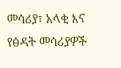መሳሪያ፣ አላቂ እና የፅዳት መሳሪያዎች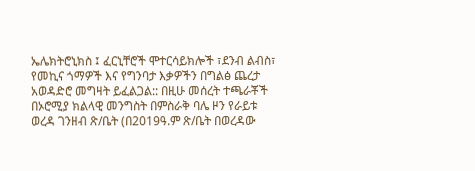ኤሌክትሮኒክስ ፤ ፈርኒቸሮች ሞተርሳይክሎች ፣ደንብ ልብስ፣ የመኪና ጎማዎች እና የግንባታ እቃዎችን በግልፅ ጨረታ አወዳድሮ መግዛት ይፈልጋል:: በዚሁ መሰረት ተጫራቾች
በኦሮሚያ ክልላዊ መንግስት በምስራቅ ባሌ ዞን የራይቱ ወረዳ ገንዘብ ጽ/ቤት (በ2019ዓ.ም ጽ/ቤት በወረዳው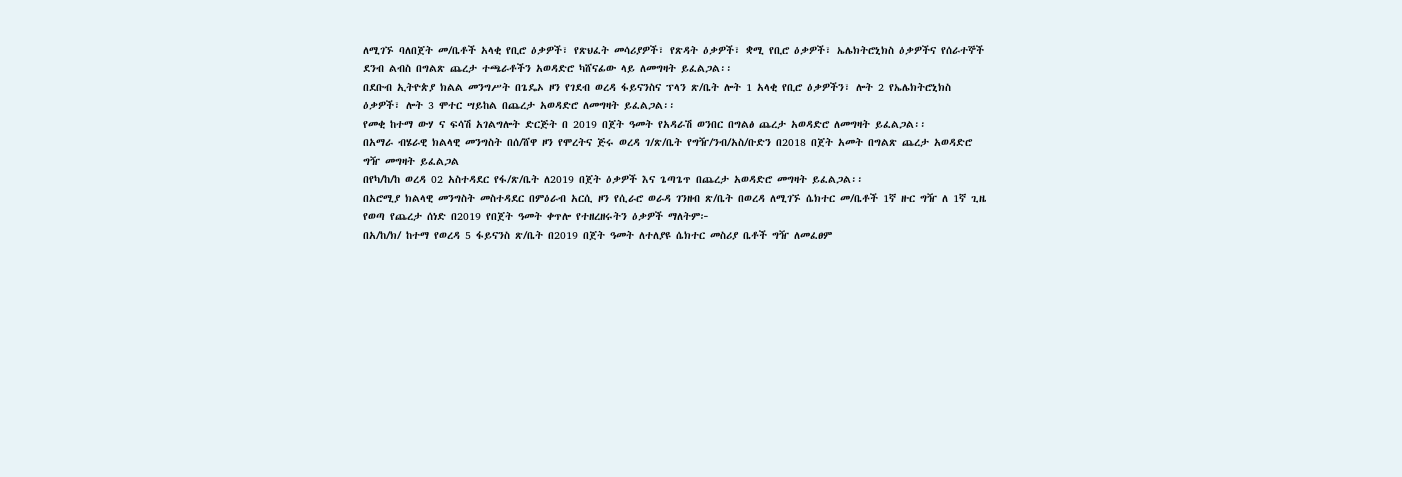ለሚገኙ ባለበጀት መ/ቤቶች አላቂ የቢሮ ዕቃዎች፣ የጽህፈት መሳሪያዎች፣ የጽዳት ዕቃዎች፣ ቋሚ የቢሮ ዕቃዎች፣ ኤሌክትሮኒክስ ዕቃዎችና የሰራተኞች ደንብ ልብስ በግልጽ ጨረታ ተጫራቶችን አወዳድሮ ካሸናፊው ላይ ለመግዛት ይፈልጋል፡፡
በደቡብ ኢትዮጵያ ክልል መንግሥት በጌዴኦ ዞን የገደብ ወረዳ ፋይናንስና ፕላን ጽ/ቤት ሎት 1 አላቂ የቢሮ ዕቃዎችን፣ ሎት 2 የኤሌክትሮኒክስ ዕቃዎች፣ ሎት 3 ሞተር ሣይከል በጨረታ አወዳድሮ ለመግዛት ይፈልጋል፡፡
የመቂ ከተማ ውሃ ና ፍሳሽ አገልግሎት ድርጅት በ 2019 በጀት ዓመት የአዳራሽ ወንበር በግልፅ ጨረታ አወዳድሮ ለመግዛት ይፈልጋል፡፡
በአማራ ብሄራዊ ክልላዊ መንግስት በሰ/ሸዋ ዞን የሞረትና ጅሩ ወረዳ ገ/ጽ/ቤት የግዥ/ንብ/አስ/ቡድን በ2018 በጀት አመት በግልጽ ጨረታ አወዳድሮ ግዥ መግዛት ይፈልጋል
በየካ/ከ/ከ ወረዳ 02 አስተዳደር የፋ/ጽ/ቤት ለ2019 በጀት ዕቃዎች እና ጌጣጌጥ በጨረታ አወዳድሮ መግዛት ይፈልጋል፡፡
በአሮሚያ ክልላዊ መንግስት መስተዳደር በምዕራብ አርሲ ዞን የሲራሮ ወራዳ ገንዘብ ጽ/ቤት በወረዳ ለሚገኙ ሴክተር መ/ቤቶች 1ኛ ዙር ግዥ ለ 1ኛ ጊዜ የወጣ የጨረታ ሰነድ በ2019 የበጀት ዓመት ቀጥሎ የተዘረዘሩትን ዕቃዎች ማለትም፦
በአ/ከ/ክ/ ከተማ የወረዳ 5 ፋይናንስ ጽ/ቤት በ2019 በጀት ዓመት ለተለያዩ ሴክተር መስሪያ ቤቶች ግዥ ለመፈፀም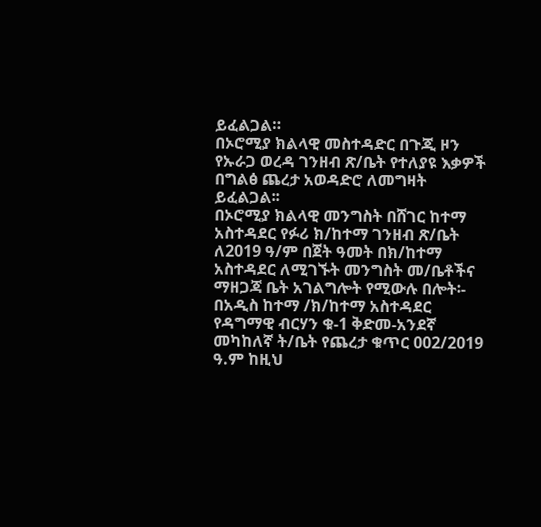ይፈልጋል።
በኦሮሚያ ክልላዊ መስተዳድር በጉጂ ዞን የኡራጋ ወረዳ ገንዘብ ጽ/ቤት የተለያዩ እቃዎች በግልፅ ጨረታ አወዳድሮ ለመግዛት ይፈልጋል፡፡
በኦሮሚያ ክልላዊ መንግስት በሸገር ከተማ አስተዳደር የፉሪ ክ/ከተማ ገንዘብ ጽ/ቤት ለ2019 ዓ/ም በጀት ዓመት በክ/ከተማ አስተዳደር ለሚገኙት መንግስት መ/ቤቶችና ማዘጋጃ ቤት አገልግሎት የሚውሉ በሎት፡-
በአዲስ ከተማ /ክ/ከተማ አስተዳደር የዳግማዊ ብርሃን ቁ-1 ቅድመ-አንደኛ መካከለኛ ት/ቤት የጨረታ ቁጥር 002/2019 ዓ.ም ከዚህ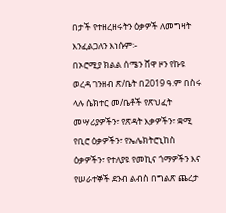በታች የተዘረዘሩትን ዕቃዎች ለመግዛት እንፈልጋለን እነሱም፡-
በኦሮሚያ ክልል ሰሜን ሸዋ ዞን የኩዩ ወረዳ ገንዘብ ጽ/ቤት በ2019 ዓ.ም በስሩ ላሉ ሴክተር መ/ቤቶች የጽህፈት መሣሪያዎችን፣ የጽዳት እቃዎችን፣ ቋሚ የቢሮ ዕቃዎችን፣ የኤሌክትሮኒከስ ዕቃዎችን፣ የተለያዩ የመኪና ጎማዎችን እና የሠራተኞች ደንብ ልብስ በግልጽ ጨረታ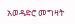አወዳድሮ መግዛት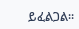ይፈልጋል፡፡